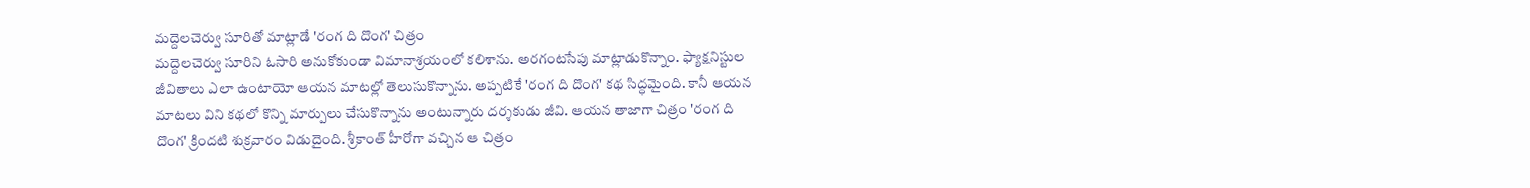మద్దెలచెర్వు సూరితో మాట్లాడే 'రంగ ది దొంగ' చిత్రం
మద్దెలచెర్వు సూరిని ఓసారి అనుకోకుండా విమానాశ్రయంలో కలిశాను. అరగంటసేపు మాట్లాడుకొన్నాం. ఫ్యాక్షనిస్టుల జీవితాలు ఎలా ఉంటాయో ఆయన మాటల్లో తెలుసుకొన్నాను. అప్పటికే 'రంగ ది దొంగ' కథ సిద్ధమైంది. కానీ ఆయన మాటలు విని కథలో కొన్ని మార్పులు చేసుకొన్నాను అంటున్నారు దర్శకుడు జీవి. ఆయన తాజాగా చిత్రం 'రంగ ది దొంగ' క్రిందటి శుక్రవారం విడుదైంది. శ్రీకాంత్ హీరోగా వచ్చిన ఆ చిత్రం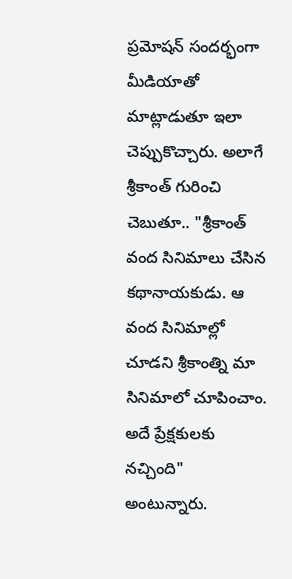ప్రమోషన్ సందర్భంగా మీడియాతో మాట్లాడుతూ ఇలా చెప్పుకొచ్చారు. అలాగే శ్రీకాంత్ గురించి చెబుతూ.. "శ్రీకాంత్ వంద సినిమాలు చేసిన కథానాయకుడు. ఆ వంద సినిమాల్లో చూడని శ్రీకాంత్ని మా సినిమాలో చూపించాం. అదే ప్రేక్షకులకు నచ్చింది" అంటున్నారు.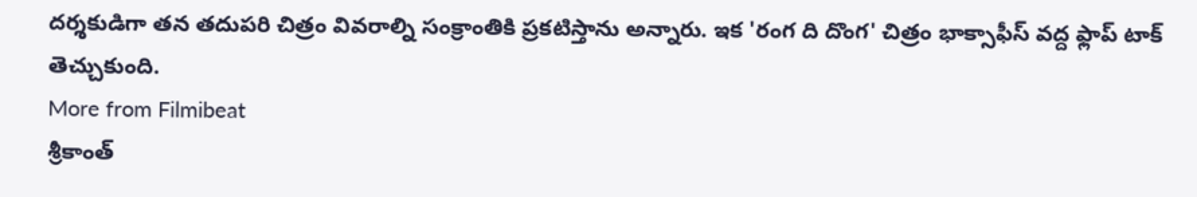దర్శకుడిగా తన తదుపరి చిత్రం వివరాల్ని సంక్రాంతికి ప్రకటిస్తాను అన్నారు. ఇక 'రంగ ది దొంగ' చిత్రం భాక్సాఫీస్ వద్ద ఫ్లాప్ టాక్ తెచ్చుకుంది.
More from Filmibeat
శ్రీకాంత్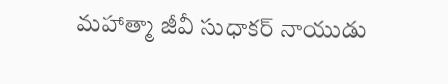మహాత్మా జీవీ సుధాకర్ నాయుడు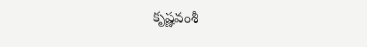కృష్ణవంశీ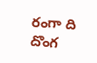రంగా ది దొంగ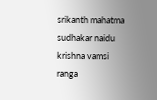srikanth mahatma sudhakar naidu krishna vamsi ranga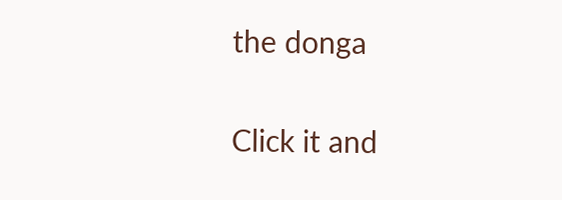the donga


Click it and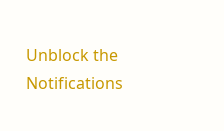Unblock the Notifications